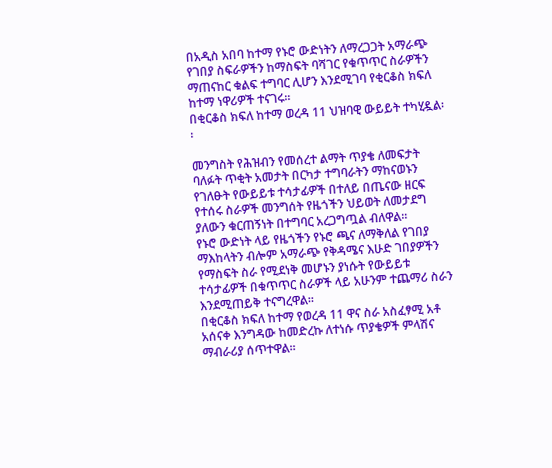በአዲስ አበባ ከተማ የኑሮ ውድነትን ለማረጋጋት አማራጭ የገበያ ስፍራዎችን ከማስፍት ባሻገር የቁጥጥር ስራዎችን ማጠናከር ቁልፍ ተግባር ሊሆን እንደሚገባ የቂርቆስ ክፍለ ከተማ ነዋሪዎች ተናገሩ፡፡
በቂርቆስ ክፍለ ከተማ ወረዳ 11 ህዝባዊ ውይይት ተካሂዷል፡፡

መንግስት የሕዝብን የመሰረተ ልማት ጥያቄ ለመፍታት ባለፉት ጥቂት አመታት በርካታ ተግባራትን ማከናወኑን የገለፁት የውይይቱ ተሳታፊዎች በተለይ በጤናው ዘርፍ የተሰሩ ስራዎች መንግሰት የዜጎችን ህይወት ለመታደግ ያለውን ቁርጠኝነት በተግባር አረጋግጧል ብለዋል፡፡
የኑሮ ውድነት ላይ የዜጎችን የኑሮ ጫና ለማቅለል የገበያ ማእከላትን ብሎም አማራጭ የቅዳሜና እሁድ ገበያዎችን የማስፍት ስራ የሚደነቅ መሆኑን ያነሱት የውይይቱ ተሳታፊዎች በቁጥጥር ስራዎች ላይ አሁንም ተጨማሪ ስራን እንደሚጠይቅ ተናግረዋል፡፡
በቂርቆስ ክፍለ ከተማ የወረዳ 11 ዋና ስራ አስፈፃሚ አቶ አሰናቀ እንግዳው ከመድረኩ ለተነሱ ጥያቄዎች ምላሽና ማብራሪያ ሰጥተዋል፡፡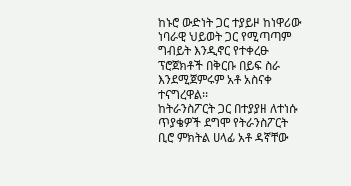ከኑሮ ውድነት ጋር ተያይዞ ከነዋሪው ነባራዊ ህይወት ጋር የሚጣጣም ግብይት እንዲኖር የተቀረፁ ፕሮጀክቶች በቅርቡ በይፍ ስራ እንደሚጀምሩም አቶ አስናቀ ተናግረዋል፡፡
ከትራንስፖርት ጋር በተያያዘ ለተነሱ ጥያቄዎች ደግሞ የትራንስፖርት ቢሮ ምክትል ሀላፊ አቶ ዳኛቸው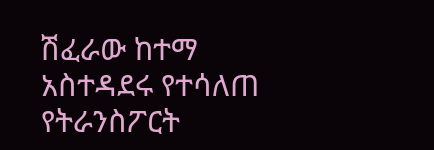ሽፈራው ከተማ አስተዳደሩ የተሳለጠ የትራንስፖርት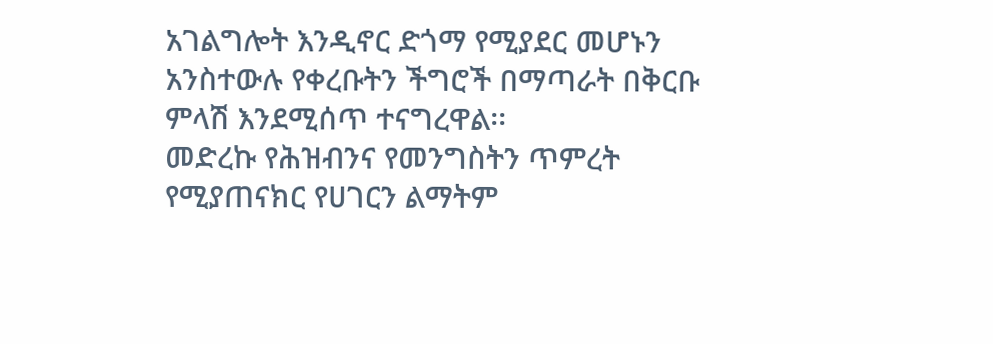አገልግሎት እንዲኖር ድጎማ የሚያደር መሆኑን አንስተውሉ የቀረቡትን ችግሮች በማጣራት በቅርቡ ምላሽ እንደሚሰጥ ተናግረዋል፡፡
መድረኩ የሕዝብንና የመንግስትን ጥምረት የሚያጠናክር የሀገርን ልማትም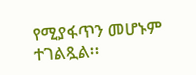የሚያፋጥን መሆኑም ተገልጿል፡፡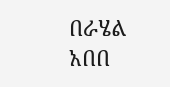በራሄል አበበ